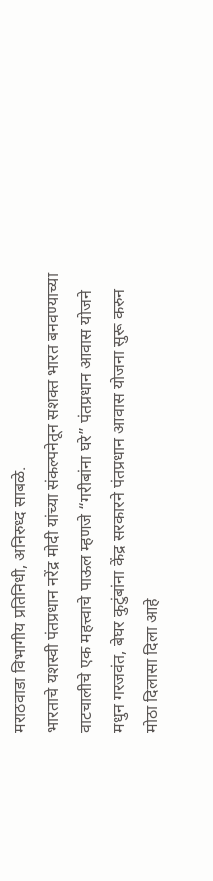मराठवाडा विभागीय प्रतिनिधी, अनिरुध्द साबळे.
भारताचे यशस्वी पंतप्रधान नरेंद्र मोदी यांच्या संकल्पनेतून सशक्त भारत बनवण्याच्या वाटचालीचे एक महत्त्वाचे पाऊल म्हणजे “गरीबांना घरे” पंतप्रधान आवास योजने मधुन गरजवंत, बेघर कुटुंबांना केंद्र सरकारने पंतप्रधान आवास योजना सुरू करुन मोठा दिलासा दिला आहे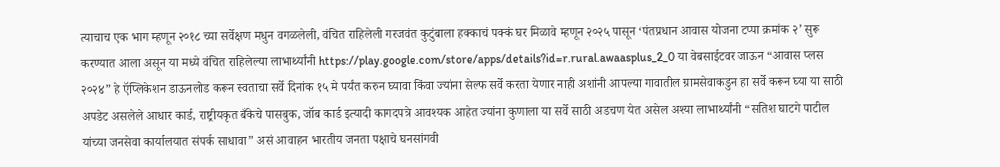त्याचाच एक भाग म्हणून २०१८ च्या सर्वेक्षण मधुन वगळलेली, वंचित राहिलेली गरजवंत कुटुंबाला हक्काचं पक्कं घर मिळावे म्हणून २०२५ पासून ‘पंतप्रधान आवास योजना टप्पा क्रमांक २’ सुरू करण्यात आला असून या मध्ये वंचित राहिलेल्या लाभार्थ्यांनी https://play.google.com/store/apps/details?id=r.rural.awaasplus_2_0 या वेबसाईटवर जाऊन “आवास प्लस २०२४” हे ऍप्लिकेशन डाऊनलोड करून स्वताचा सर्वे दिनांक १५ मे पर्यंत करुन घ्यावा किंवा ज्यांना सेल्फ सर्वे करता येणार नाही अशांनी आपल्या गावातील ग्रामसेवाकडुन हा सर्वे करून घ्या या साठी अपडेट असलेले आधार कार्ड, राष्ट्रीयकृत बँकेचे पासबुक, जॉब कार्ड इत्यादी कागदपत्रे आवश्यक आहेत ज्यांना कुणाला या सर्वे साठी अडचण येत असेल अश्या लाभार्थ्यांनी “सतिश घाटगे पाटील यांच्या जनसेवा कार्यालयात संपर्क साधावा” असं आवाहन भारतीय जनता पक्षाचे घनसांगवी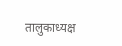तालुकाध्यक्ष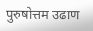पुरुषोत्तम उढाण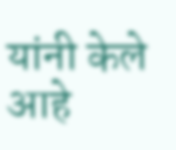यांनी केले आहे